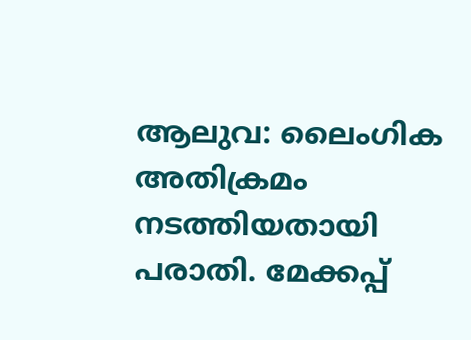ആലുവ: ലൈംഗിക അതിക്രമം നടത്തിയതായി പരാതി. മേക്കപ്പ്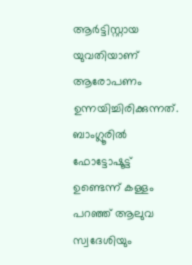ആർട്ടിസ്റ്റായ യുവതിയാണ് ആരോപണം ഉന്നയിച്ചിരിക്കുന്നത്. ബാംഗ്ലൂരിൽ ഫോട്ടോഷൂട്ട് ഉണ്ടെന്ന് കള്ളം പറഞ്ഞ് ആലുവ സ്വദേശിയും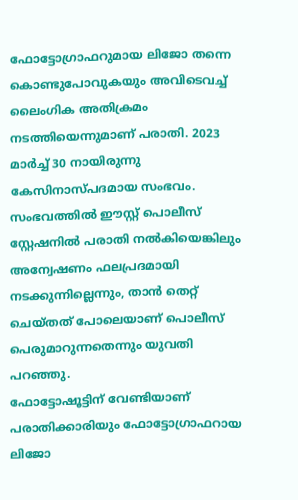ഫോട്ടോഗ്രാഫറുമായ ലിജോ തന്നെ കൊണ്ടുപോവുകയും അവിടെവച്ച് ലൈംഗിക അതിക്രമം നടത്തിയെന്നുമാണ് പരാതി. 2023 മാർച്ച് 30 നായിരുന്നു കേസിനാസ്പദമായ സംഭവം. സംഭവത്തിൽ ഈസ്റ്റ് പൊലീസ് സ്റ്റേഷനിൽ പരാതി നൽകിയെങ്കിലും അന്വേഷണം ഫലപ്രദമായി നടക്കുന്നില്ലെന്നും, താൻ തെറ്റ് ചെയ്തത് പോലെയാണ് പൊലീസ് പെരുമാറുന്നതെന്നും യുവതി പറഞ്ഞു.
ഫോട്ടോഷൂട്ടിന് വേണ്ടിയാണ് പരാതിക്കാരിയും ഫോട്ടോഗ്രാഫറായ ലിജോ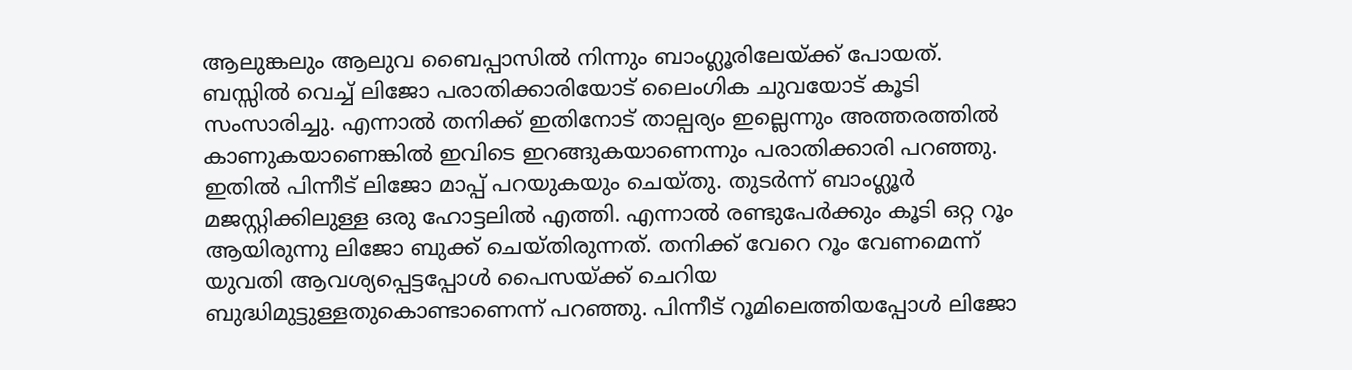ആലുങ്കലും ആലുവ ബൈപ്പാസിൽ നിന്നും ബാംഗ്ലൂരിലേയ്ക്ക് പോയത്. ബസ്സിൽ വെച്ച് ലിജോ പരാതിക്കാരിയോട് ലൈംഗിക ചുവയോട് കൂടി സംസാരിച്ചു. എന്നാൽ തനിക്ക് ഇതിനോട് താല്പര്യം ഇല്ലെന്നും അത്തരത്തിൽ കാണുകയാണെങ്കിൽ ഇവിടെ ഇറങ്ങുകയാണെന്നും പരാതിക്കാരി പറഞ്ഞു. ഇതിൽ പിന്നീട് ലിജോ മാപ്പ് പറയുകയും ചെയ്തു. തുടർന്ന് ബാംഗ്ലൂർ മജസ്റ്റിക്കിലുള്ള ഒരു ഹോട്ടലിൽ എത്തി. എന്നാൽ രണ്ടുപേർക്കും കൂടി ഒറ്റ റൂം ആയിരുന്നു ലിജോ ബുക്ക് ചെയ്തിരുന്നത്. തനിക്ക് വേറെ റൂം വേണമെന്ന് യുവതി ആവശ്യപ്പെട്ടപ്പോൾ പൈസയ്ക്ക് ചെറിയ ബുദ്ധിമുട്ടുള്ളതുകൊണ്ടാണെന്ന് പറഞ്ഞു. പിന്നീട് റൂമിലെത്തിയപ്പോൾ ലിജോ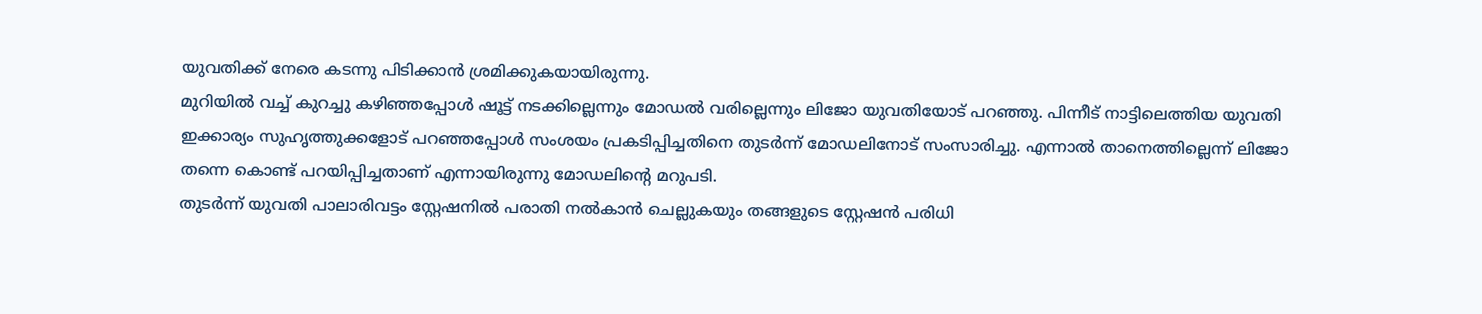യുവതിക്ക് നേരെ കടന്നു പിടിക്കാൻ ശ്രമിക്കുകയായിരുന്നു.
മുറിയിൽ വച്ച് കുറച്ചു കഴിഞ്ഞപ്പോൾ ഷൂട്ട് നടക്കില്ലെന്നും മോഡൽ വരില്ലെന്നും ലിജോ യുവതിയോട് പറഞ്ഞു. പിന്നീട് നാട്ടിലെത്തിയ യുവതി ഇക്കാര്യം സുഹൃത്തുക്കളോട് പറഞ്ഞപ്പോൾ സംശയം പ്രകടിപ്പിച്ചതിനെ തുടർന്ന് മോഡലിനോട് സംസാരിച്ചു. എന്നാൽ താനെത്തില്ലെന്ന് ലിജോ തന്നെ കൊണ്ട് പറയിപ്പിച്ചതാണ് എന്നായിരുന്നു മോഡലിന്റെ മറുപടി.
തുടർന്ന് യുവതി പാലാരിവട്ടം സ്റ്റേഷനിൽ പരാതി നൽകാൻ ചെല്ലുകയും തങ്ങളുടെ സ്റ്റേഷൻ പരിധി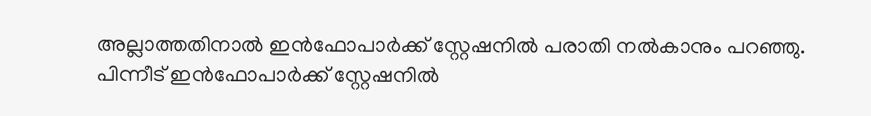അല്ലാത്തതിനാൽ ഇൻഫോപാർക്ക് സ്റ്റേഷനിൽ പരാതി നൽകാനും പറഞ്ഞു. പിന്നീട് ഇൻഫോപാർക്ക് സ്റ്റേഷനിൽ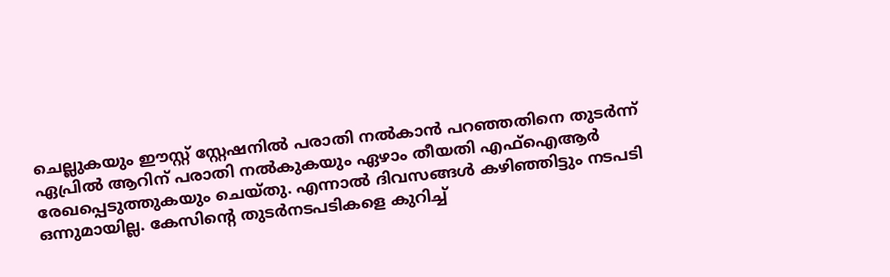ചെല്ലുകയും ഈസ്റ്റ് സ്റ്റേഷനിൽ പരാതി നൽകാൻ പറഞ്ഞതിനെ തുടർന്ന് ഏപ്രിൽ ആറിന് പരാതി നൽകുകയും ഏഴാം തീയതി എഫ്ഐആർ രേഖപ്പെടുത്തുകയും ചെയ്തു. എന്നാൽ ദിവസങ്ങൾ കഴിഞ്ഞിട്ടും നടപടി ഒന്നുമായില്ല. കേസിന്റെ തുടർനടപടികളെ കുറിച്ച്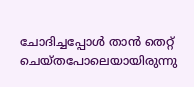ചോദിച്ചപ്പോൾ താൻ തെറ്റ് ചെയ്തപോലെയായിരുന്നു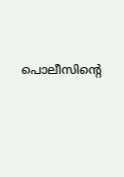പൊലീസിന്റെ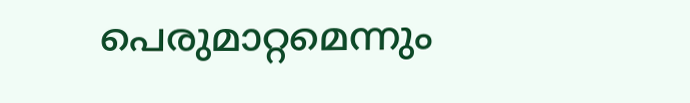പെരുമാറ്റമെന്നും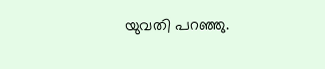യുവതി പറഞ്ഞു.